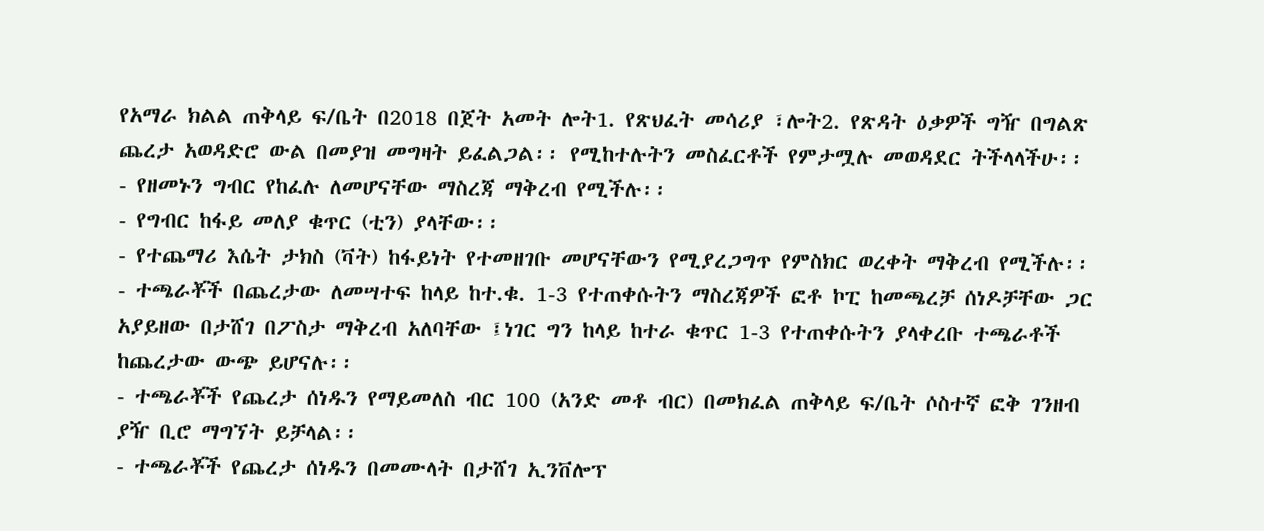የአማራ ክልል ጠቅላይ ፍ/ቤት በ2018 በጀት አመት ሎት1. የጽህፈት መሳሪያ ፣ሎት2. የጽዳት ዕቃዎች ግዥ በግልጽ ጨረታ አወዳድሮ ውል በመያዝ መግዛት ይፈልጋል፡፡ የሚከተሉትን መስፈርቶች የምታሟሉ መወዳደር ትችላላችሁ፡፡
- የዘመኑን ግብር የከፈሉ ለመሆናቸው ማስረጃ ማቅረብ የሚችሉ፡፡
- የግብር ከፋይ መለያ ቁጥር (ቲን) ያላቸው፡፡
- የተጨማሪ እሴት ታክስ (ቫት) ከፋይነት የተመዘገቡ መሆናቸውን የሚያረጋግጥ የምስክር ወረቀት ማቅረብ የሚችሉ፡፡
- ተጫራቾች በጨረታው ለመሣተፍ ከላይ ከተ.ቁ. 1-3 የተጠቀሱትን ማስረጃዎች ፎቶ ኮፒ ከመጫረቻ ሰነዶቻቸው ጋር አያይዘው በታሸገ በፖስታ ማቅረብ አለባቸው ፤ነገር ግን ከላይ ከተራ ቁጥር 1-3 የተጠቀሱትን ያላቀረቡ ተጫራቶች ከጨረታው ውጭ ይሆናሉ፡፡
- ተጫራቾች የጨረታ ሰነዱን የማይመለስ ብር 100 (አንድ መቶ ብር) በመክፈል ጠቅላይ ፍ/ቤት ሶስተኛ ፎቅ ገንዘብ ያዥ ቢሮ ማግኘት ይቻላል፡፡
- ተጫራቾች የጨረታ ሰነዱን በመሙላት በታሸገ ኢንቨሎፕ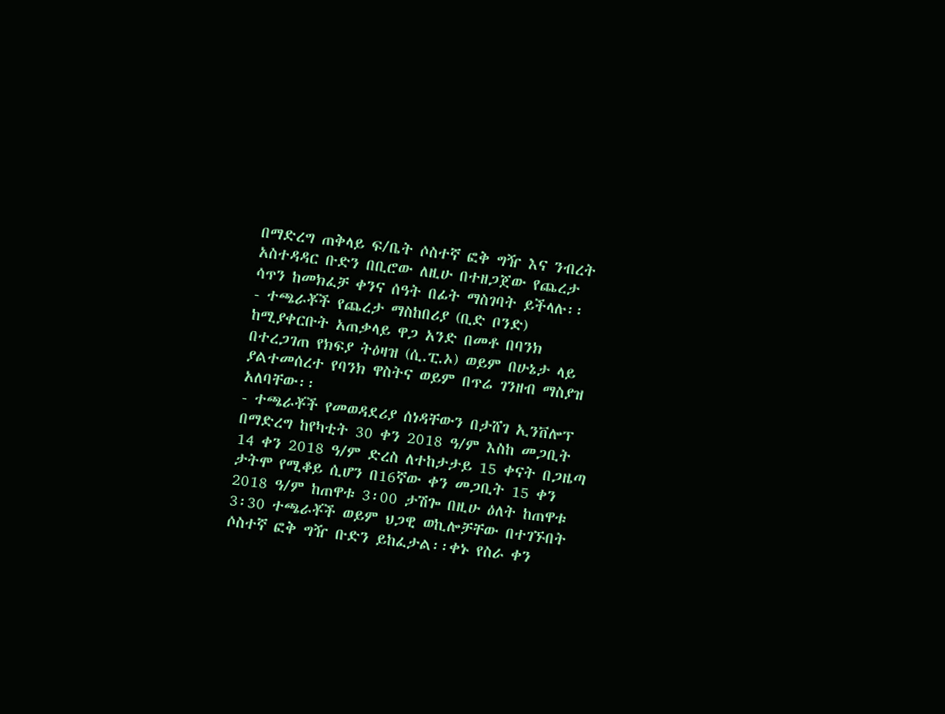በማድረግ ጠቅላይ ፍ/ቤት ሶስተኛ ፎቅ ግዥ እና ንብረት አስተዳዳር ቡድን በቢሮው ለዚሁ በተዘጋጀው የጨረታ ሳጥን ከመክፈቻ ቀንና ሰዓት በፊት ማስገባት ይችላሉ፡፡
- ተጫራቾች የጨረታ ማስከበሪያ (ቢድ ቦንድ) ከሚያቀርቡት አጠቃላይ ዋጋ አንድ በመቶ በባንክ በተረጋገጠ የክፍያ ትዕዛዝ (ሲ.ፒ.ኦ) ወይም በሁኔታ ላይ ያልተመሰረተ የባንክ ዋስትና ወይም በጥሬ ገንዘብ ማስያዝ አለባቸው፡፡
- ተጫራቾች የመወዳደሪያ ሰነዳቸውን በታሸገ ኢንቨሎፕ በማድረግ ከየካቲት 30 ቀን 2018 ዓ/ም እስከ መጋቢት 14 ቀን 2018 ዓ/ም ድረስ ለተከታታይ 15 ቀናት በጋዜጣ ታትሞ የሚቆይ ሲሆን በ16ኛው ቀን መጋቢት 15 ቀን 2018 ዓ/ም ከጠዋቱ 3፡00 ታሽጐ በዚሁ ዕለት ከጠዋቱ 3፡30 ተጫራቾች ወይም ህጋዊ ወኪሎቻቸው በተገኙበት ሶስተኛ ፎቅ ግዥ ቡድን ይከፈታል፡፡ቀኑ የስራ ቀን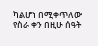ካልሆነ በሚቀጥለው የስራ ቀን በዚሁ ሰዓት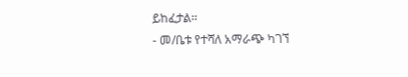ይከፈታል፡፡
- መ/ቤቱ የተሻለ አማራጭ ካገኘ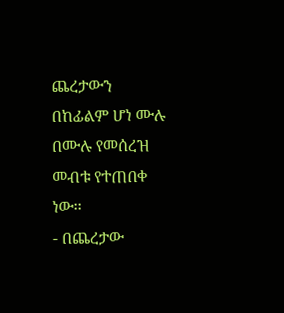ጨረታውን በከፊልም ሆነ ሙሉ በሙሉ የመሰረዝ መብቱ የተጠበቀ ነው፡፡
- በጨረታው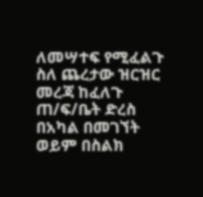ለመሣተፍ የሚፈልጉ ስለ ጨረታው ዝርዝር መረጃ ከፈለጉ ጠ/ፍ/ቤት ድረስ በአካል በመገኘት ወይም በስልክ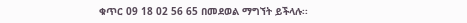ቁጥር 09 18 02 56 65 በመደወል ማግኘት ይችላሉ፡፡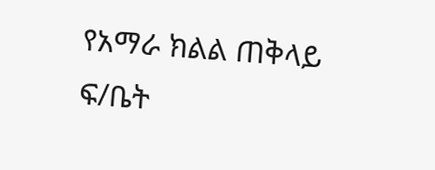የአማራ ክልል ጠቅላይ ፍ/ቤት